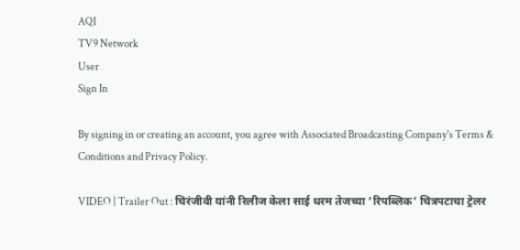AQI
TV9 Network
User
Sign In

By signing in or creating an account, you agree with Associated Broadcasting Company's Terms & Conditions and Privacy Policy.

VIDEO | Trailer Out : चिरंजीवी यांनी रिलीज केला साई धरम तेजच्या ‘रिपब्लिक’ चित्रपटाचा ट्रेलर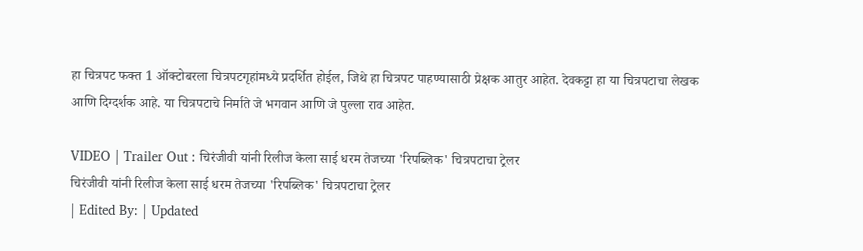हा चित्रपट फक्त 1 ऑक्टोबरला चित्रपटगृहांमध्ये प्रदर्शित होईल, जिथे हा चित्रपट पाहण्यासाठी प्रेक्षक आतुर आहेत. देवकट्टा हा या चित्रपटाचा लेखक आणि दिग्दर्शक आहे. या चित्रपटाचे निर्माते जे भगवान आणि जे पुल्ला राव आहेत.

VIDEO | Trailer Out : चिरंजीवी यांनी रिलीज केला साई धरम तेजच्या 'रिपब्लिक' चित्रपटाचा ट्रेलर
चिरंजीवी यांनी रिलीज केला साई धरम तेजच्या 'रिपब्लिक' चित्रपटाचा ट्रेलर
| Edited By: | Updated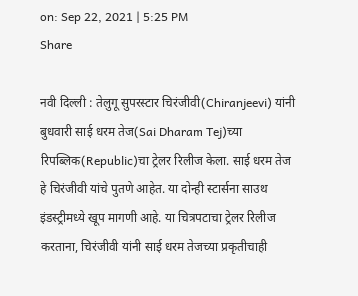on: Sep 22, 2021 | 5:25 PM
Share

नवी दिल्ली : तेलुगू सुपरस्टार चिरंजीवी(Chiranjeevi) यांनी बुधवारी साई धरम तेज(Sai Dharam Tej)च्या रिपब्लिक(Republic)चा ट्रेलर रिलीज केला. साई धरम तेज हे चिरंजीवी यांचे पुतणे आहेत. या दोन्ही स्टार्सना साउथ इंडस्ट्रीमध्ये खूप मागणी आहे. या चित्रपटाचा ट्रेलर रिलीज करताना, चिरंजीवी यांनी साई धरम तेजच्या प्रकृतीचाही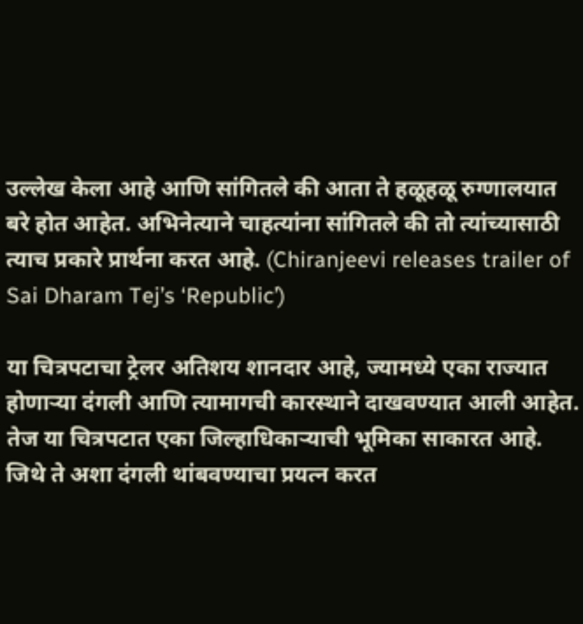उल्लेख केला आहे आणि सांगितले की आता ते हळूहळू रुग्णालयात बरे होत आहेत. अभिनेत्याने चाहत्यांना सांगितले की तो त्यांच्यासाठी त्याच प्रकारे प्रार्थना करत आहे. (Chiranjeevi releases trailer of Sai Dharam Tej’s ‘Republic’)

या चित्रपटाचा ट्रेलर अतिशय शानदार आहे, ज्यामध्ये एका राज्यात होणाऱ्या दंगली आणि त्यामागची कारस्थाने दाखवण्यात आली आहेत. तेज या चित्रपटात एका जिल्हाधिकाऱ्याची भूमिका साकारत आहे. जिथे ते अशा दंगली थांबवण्याचा प्रयत्न करत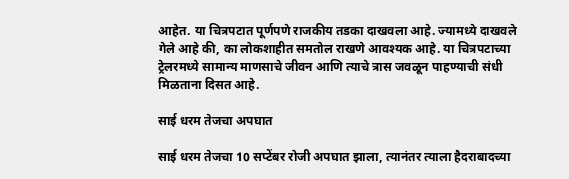आहेत. या चित्रपटात पूर्णपणे राजकीय तडका दाखवला आहे. ज्यामध्ये दाखवले गेले आहे की, का लोकशाहीत समतोल राखणे आवश्यक आहे. या चित्रपटाच्या ट्रेलरमध्ये सामान्य माणसाचे जीवन आणि त्याचे त्रास जवळून पाहण्याची संधी मिळताना दिसत आहे.

साई धरम तेजचा अपघात

साई धरम तेजचा 10 सप्टेंबर रोजी अपघात झाला, त्यानंतर त्याला हैदराबादच्या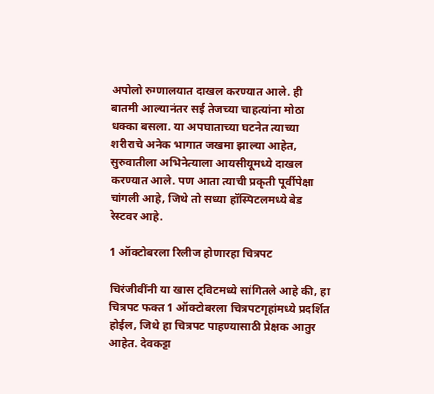अपोलो रुग्णालयात दाखल करण्यात आले. ही बातमी आल्यानंतर सई तेजच्या चाहत्यांना मोठा धक्का बसला. या अपघाताच्या घटनेत त्याच्या शरीराचे अनेक भागात जखमा झाल्या आहेत, सुरुवातीला अभिनेत्याला आयसीयूमध्ये दाखल करण्यात आले. पण आता त्याची प्रकृती पूर्वीपेक्षा चांगली आहे, जिथे तो सध्या हॉस्पिटलमध्ये बेड रेस्टवर आहे.

1 ऑक्टोबरला रिलीज होणारहा चित्रपट

चिरंजीवींनी या खास ट्विटमध्ये सांगितले आहे की, हा चित्रपट फक्त 1 ऑक्टोबरला चित्रपटगृहांमध्ये प्रदर्शित होईल, जिथे हा चित्रपट पाहण्यासाठी प्रेक्षक आतुर आहेत. देवकट्टा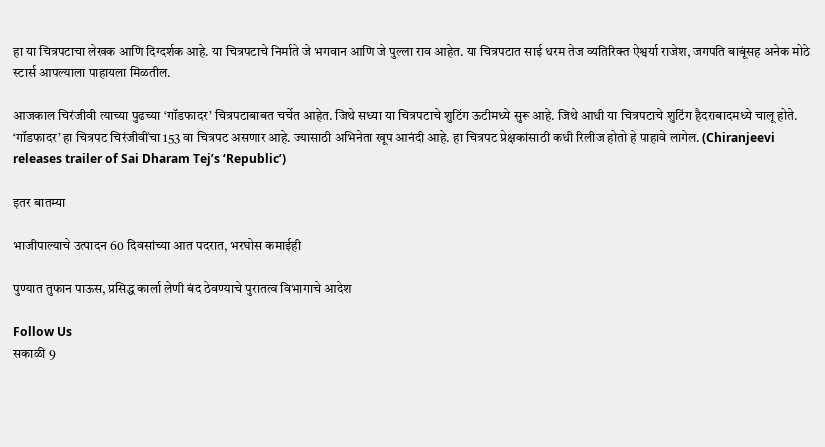हा या चित्रपटाचा लेखक आणि दिग्दर्शक आहे. या चित्रपटाचे निर्माते जे भगवान आणि जे पुल्ला राव आहेत. या चित्रपटात साई धरम तेज व्यतिरिक्त ऐश्वर्या राजेश, जगपति बाबूंसह अनेक मोठे स्टार्स आपल्याला पाहायला मिळतील.

आजकाल चिरंजीवी त्याच्या पुढच्या ‘गॉडफादर’ चित्रपटाबाबत चर्चेत आहेत. जिथे सध्या या चित्रपटाचे शुटिंग ऊटीमध्ये सुरू आहे. जिथे आधी या चित्रपटाचे शुटिंग हैदराबादमध्ये चालू होते. ‘गॉडफादर’ हा चित्रपट चिरंजीवींचा 153 वा चित्रपट असणार आहे. ज्यासाठी अभिनेता खूप आनंदी आहे. हा चित्रपट प्रेक्षकांसाठी कधी रिलीज होतो हे पाहावे लागेल. (Chiranjeevi releases trailer of Sai Dharam Tej’s ‘Republic’)

इतर बातम्या

भाजीपाल्याचे उत्पादन 60 दिवसांच्या आत पदरात, भरघोस कमाईही

पुण्यात तुफान पाऊस, प्रसिद्ध कार्ला लेणी बंद ठेवण्याचे पुरातत्व विभागाचे आदेश

Follow Us
सकाळी 9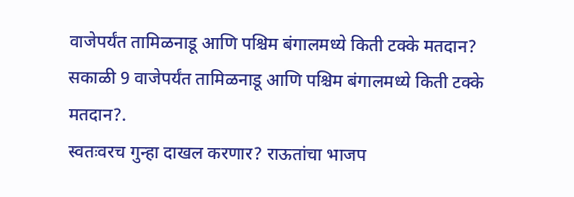वाजेपर्यंत तामिळनाडू आणि पश्चिम बंगालमध्ये किती टक्के मतदान?
सकाळी 9 वाजेपर्यंत तामिळनाडू आणि पश्चिम बंगालमध्ये किती टक्के मतदान?.
स्वतःवरच गुन्हा दाखल करणार? राऊतांचा भाजप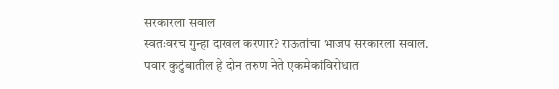सरकारला सवाल
स्वतःवरच गुन्हा दाखल करणार? राऊतांचा भाजप सरकारला सवाल.
पवार कुटुंबातील हे दोन तरुण नेते एकमेकांविरोधात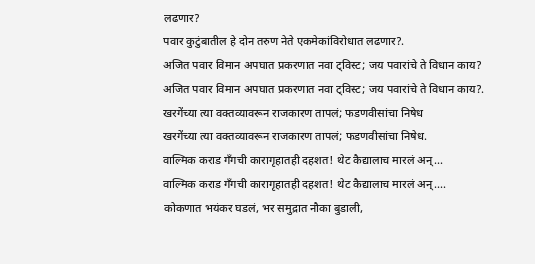लढणार?
पवार कुटुंबातील हे दोन तरुण नेते एकमेकांविरोधात लढणार?.
अजित पवार विमान अपघात प्रकरणात नवा ट्विस्ट; जय पवारांचे ते विधान काय?
अजित पवार विमान अपघात प्रकरणात नवा ट्विस्ट; जय पवारांचे ते विधान काय?.
खरगेंच्या त्या वक्तव्यावरून राजकारण तापलं; फडणवीसांचा निषेध
खरगेंच्या त्या वक्तव्यावरून राजकारण तापलं; फडणवीसांचा निषेध.
वाल्मिक कराड गँगची कारागृहातही दहशत! थेट कैद्यालाच मारलं अन्...
वाल्मिक कराड गँगची कारागृहातही दहशत! थेट कैद्यालाच मारलं अन्....
कोकणात भयंकर घडलं, भर समुद्रात नौका बुडाली,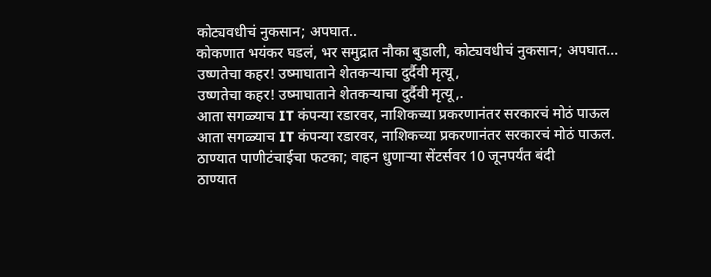कोट्यवधीचं नुकसान; अपघात..
कोकणात भयंकर घडलं, भर समुद्रात नौका बुडाली, कोट्यवधीचं नुकसान; अपघात...
उष्णतेचा कहर! उष्माघाताने शेतकऱ्याचा दुर्दैवी मृत्यू,
उष्णतेचा कहर! उष्माघाताने शेतकऱ्याचा दुर्दैवी मृत्यू,.
आता सगळ्याच IT कंपन्या रडारवर, नाशिकच्या प्रकरणानंतर सरकारचं मोठं पाऊल
आता सगळ्याच IT कंपन्या रडारवर, नाशिकच्या प्रकरणानंतर सरकारचं मोठं पाऊल.
ठाण्यात पाणीटंचाईचा फटका; वाहन धुणाऱ्या सेंटर्सवर 10 जूनपर्यंत बंदी
ठाण्यात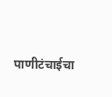पाणीटंचाईचा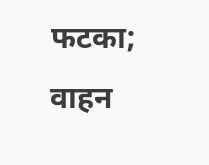फटका; वाहन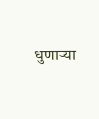धुणाऱ्या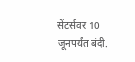सेंटर्सवर 10 जूनपर्यंत बंदी.